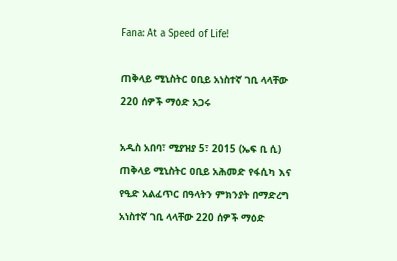Fana: At a Speed of Life!

ጠቅላይ ሚኒስትር ዐቢይ አነስተኛ ገቢ ላላቸው 220 ሰዎች ማዕድ አጋሩ

አዲስ አበባ፣ ሚያዝያ 5፣ 2015 (ኤፍ ቢ ሲ) ጠቅላይ ሚኒስትር ዐቢይ አሕመድ የፋሲካ እና የዒድ አልፈጥር በዓላትን ምክንያት በማድረግ አነስተኛ ገቢ ላላቸው 220 ሰዎች ማዕድ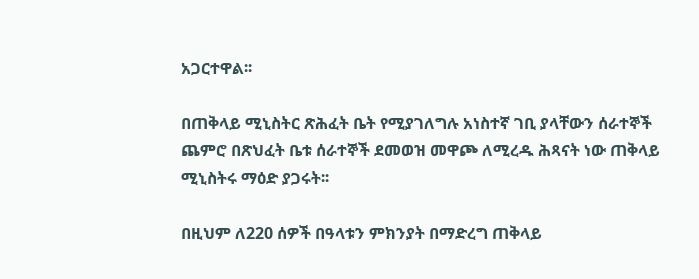አጋርተዋል፡፡

በጠቅላይ ሚኒስትር ጽሕፈት ቤት የሚያገለግሉ አነስተኛ ገቢ ያላቸውን ሰራተኞች ጨምሮ በጽህፈት ቤቱ ሰራተኞች ደመወዝ መዋጮ ለሚረዱ ሕጻናት ነው ጠቅላይ ሚኒስትሩ ማዕድ ያጋሩት፡፡

በዚህም ለ220 ሰዎች በዓላቱን ምክንያት በማድረግ ጠቅላይ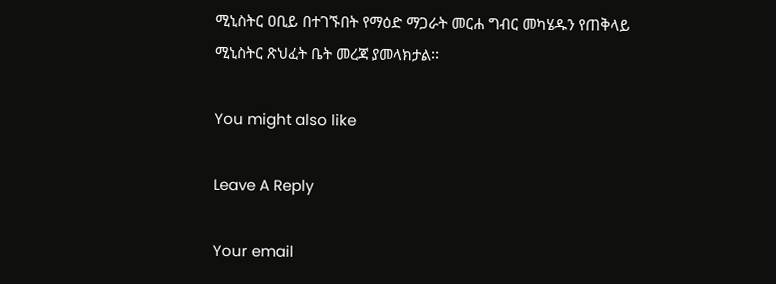ሚኒስትር ዐቢይ በተገኙበት የማዕድ ማጋራት መርሐ ግብር መካሄዱን የጠቅላይ ሚኒስትር ጽህፈት ቤት መረጃ ያመላክታል፡፡

You might also like

Leave A Reply

Your email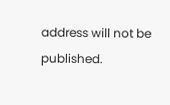address will not be published.